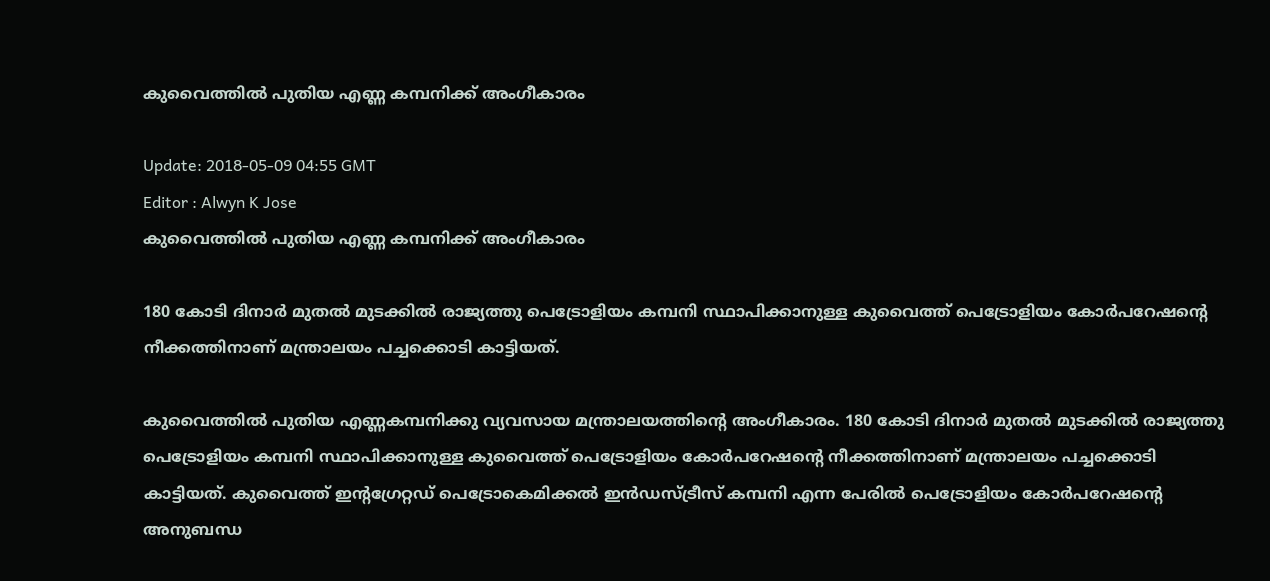കുവൈത്തില്‍ പുതിയ എണ്ണ കമ്പനിക്ക് അംഗീകാരം

Update: 2018-05-09 04:55 GMT
Editor : Alwyn K Jose
കുവൈത്തില്‍ പുതിയ എണ്ണ കമ്പനിക്ക് അംഗീകാരം

180 കോടി ദിനാര്‍ മുതല്‍ മുടക്കില്‍ രാജ്യത്തു പെട്രോളിയം കമ്പനി സ്ഥാപിക്കാനുള്ള കുവൈത്ത് പെട്രോളിയം കോര്‍പറേഷന്റെ നീക്കത്തിനാണ് മന്ത്രാലയം പച്ചക്കൊടി കാട്ടിയത്.

കുവൈത്തില്‍ പുതിയ എണ്ണകമ്പനിക്കു വ്യവസായ മന്ത്രാലയത്തിന്റെ അംഗീകാരം. 180 കോടി ദിനാര്‍ മുതല്‍ മുടക്കില്‍ രാജ്യത്തു പെട്രോളിയം കമ്പനി സ്ഥാപിക്കാനുള്ള കുവൈത്ത് പെട്രോളിയം കോര്‍പറേഷന്റെ നീക്കത്തിനാണ് മന്ത്രാലയം പച്ചക്കൊടി കാട്ടിയത്. കുവൈത്ത് ഇന്റഗ്രേറ്റഡ് പെട്രോകെമിക്കല്‍ ഇന്‍ഡസ്ട്രീസ് കമ്പനി എന്ന പേരില്‍ പെട്രോളിയം കോര്‍പറേഷന്റെ അനുബന്ധ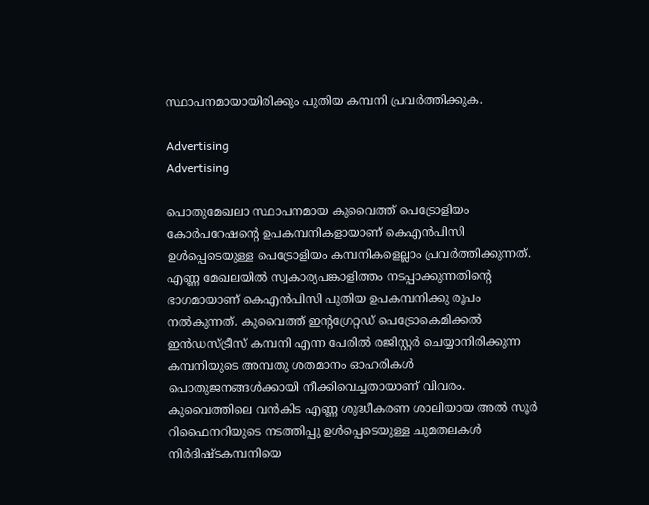സ്ഥാപനമായായിരിക്കും പുതിയ കമ്പനി പ്രവര്‍ത്തിക്കുക.

Advertising
Advertising

പൊതുമേഖലാ സ്ഥാപനമായ കുവൈത്ത് പെട്രോളിയം കോര്‍പറേഷന്റെ ഉപകമ്പനികളായാണ് കെഎന്‍പിസി ഉള്‍പ്പെടെയുള്ള പെട്രോളിയം കമ്പനികളെല്ലാം പ്രവര്‍ത്തിക്കുന്നത്. എണ്ണ മേഖലയില്‍ സ്വകാര്യപങ്കാളിത്തം നടപ്പാക്കുന്നതിന്റെ ഭാഗമായാണ് കെഎന്‍പിസി പുതിയ ഉപകമ്പനിക്കു രൂപം നല്‍കുന്നത്. കുവൈത്ത് ഇന്റഗ്രേറ്റഡ് പെട്രോകെമിക്കല്‍ ഇന്‍ഡസ്ട്രീസ് കമ്പനി എന്ന പേരില്‍ രജിസ്റ്റര്‍ ചെയ്യാനിരിക്കുന്ന കമ്പനിയുടെ അമ്പതു ശതമാനം ഓഹരികള്‍ പൊതുജനങ്ങള്‍ക്കായി നീക്കിവെച്ചതായാണ് വിവരം. കുവൈത്തിലെ വന്‍കിട എണ്ണ ശുദ്ധീകരണ ശാലിയായ അല്‍ സൂര്‍ റിഫൈനറിയുടെ നടത്തിപ്പു ഉള്‍പ്പെടെയുള്ള ചുമതലകള്‍ നിര്‍ദിഷ്ടകമ്പനിയെ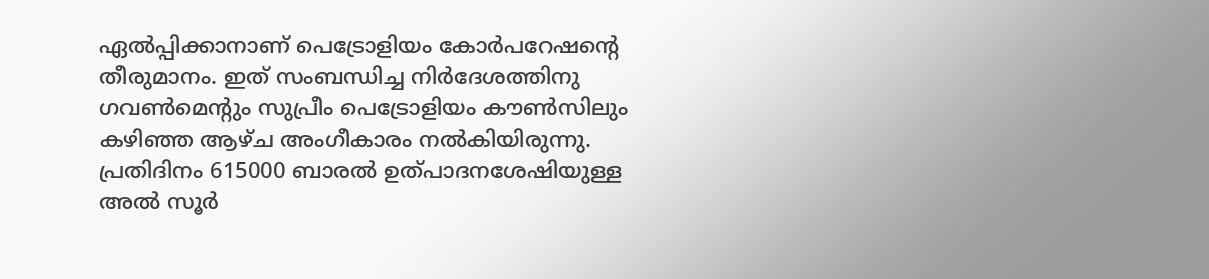ഏല്‍പ്പിക്കാനാണ് പെട്രോളിയം കോര്‍പറേഷന്റെ തീരുമാനം. ഇത് സംബന്ധിച്ച നിര്‍ദേശത്തിനു ഗവണ്‍മെന്റും സുപ്രീം പെട്രോളിയം കൗണ്‍സിലും കഴിഞ്ഞ ആഴ്ച അംഗീകാരം നല്‍കിയിരുന്നു. പ്രതിദിനം 615000 ബാരല്‍ ഉത്പാദനശേഷിയുള്ള അല്‍ സൂര്‍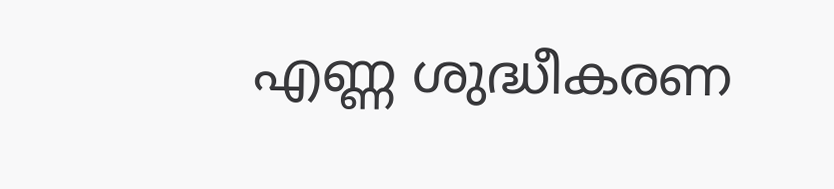എണ്ണ ശുദ്ധീകരണ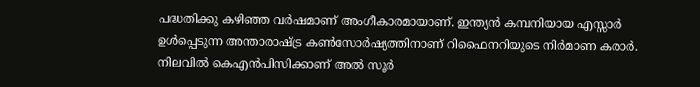പദ്ധതിക്കു കഴിഞ്ഞ വര്‍ഷമാണ് അംഗീകാരമായാണ്. ഇന്ത്യന്‍ കമ്പനിയായ എസ്സാര്‍ ഉള്‍പ്പെടുന്ന അന്താരാഷ്ട്ര കണ്‍സോര്‍ഷ്യത്തിനാണ് റിഫൈനറിയുടെ നിര്‍മാണ കരാര്‍. നിലവില്‍ കെഎന്‍പിസിക്കാണ് അല്‍ സൂര്‍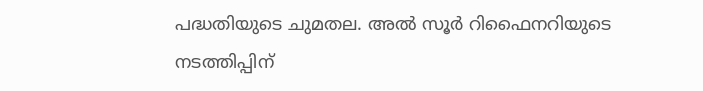പദ്ധതിയുടെ ചുമതല. അല്‍ സൂര്‍ റിഫൈനറിയുടെ നടത്തിപ്പിന്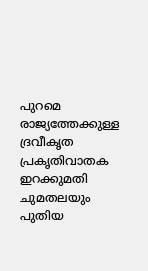പുറമെ രാജ്യത്തേക്കുള്ള ദ്രവീകൃത പ്രകൃതിവാതക ഇറക്കുമതി ചുമതലയും പുതിയ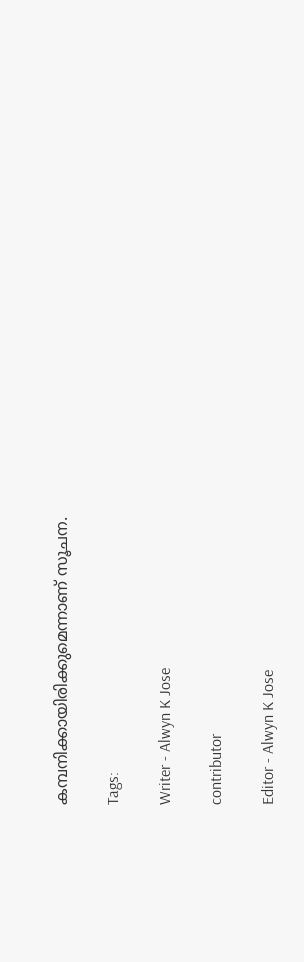കമ്പനിക്കായിരിക്കുമെന്നാണ് സൂചന.

Tags:

Writer - Alwyn K Jose

contributor

Editor - Alwyn K Jose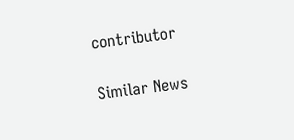contributor

Similar News